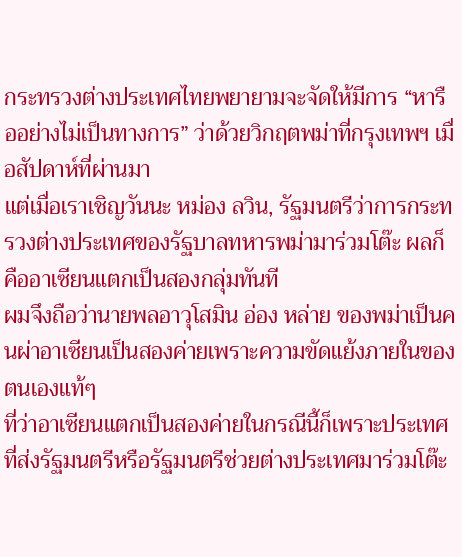กระทรวงต่างประเทศไทยพยายามจะจัดให้มีการ “หารืออย่างไม่เป็นทางการ” ว่าด้วยวิกฤตพม่าที่กรุงเทพฯ เมื่อสัปดาห์ที่ผ่านมา
แต่เมื่อเราเชิญวันนะ หม่อง ลวิน, รัฐมนตรีว่าการกระทรวงต่างประเทศของรัฐบาลทหารพม่ามาร่วมโต๊ะ ผลก็คืออาเซียนแตกเป็นสองกลุ่มทันที
ผมจึงถือว่านายพลอาวุโสมิน อ่อง หล่าย ของพม่าเป็นคนผ่าอาเซียนเป็นสองค่ายเพราะความขัดแย้งภายในของตนเองแท้ๆ
ที่ว่าอาเซียนแตกเป็นสองค่ายในกรณีนี้ก็เพราะประเทศที่ส่งรัฐมนตรีหรือรัฐมนตรีช่วยต่างประเทศมาร่วมโต๊ะ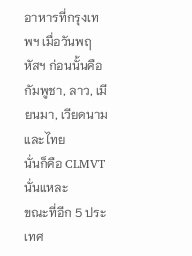อาหารที่กรุงเทพฯ เมื่อวันพฤหัสฯ ก่อนนั้นคือ
กัมพูชา, ลาว, เมียนมา, เวียดนามและไทย
นั่นก็คือ CLMVT นั่นแหละ
ขณะที่อีก 5 ประเทศ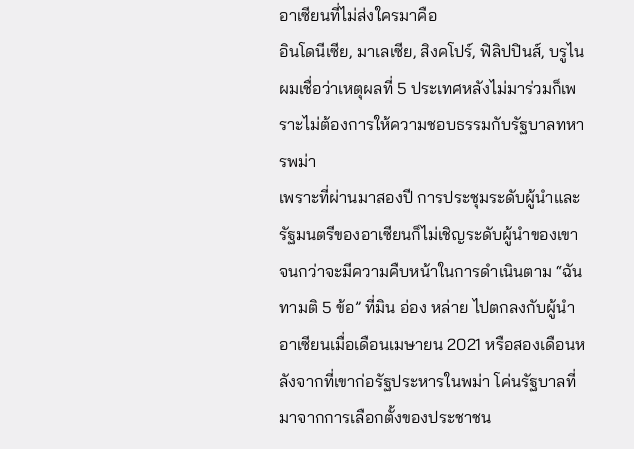อาเซียนที่ไม่ส่งใครมาคือ
อินโดนีเซีย, มาเลเซีย, สิงคโปร์, ฟิลิปปินส์, บรูไน
ผมเชื่อว่าเหตุผลที่ 5 ประเทศหลังไม่มาร่วมก็เพราะไม่ต้องการให้ความชอบธรรมกับรัฐบาลทหารพม่า
เพราะที่ผ่านมาสองปี การประชุมระดับผู้นำและรัฐมนตรีของอาเซียนก็ไม่เชิญระดับผู้นำของเขา
จนกว่าจะมีความคืบหน้าในการดำเนินตาม “ฉันทามติ 5 ข้อ” ที่มิน อ่อง หล่าย ไปตกลงกับผู้นำอาเซียนเมื่อเดือนเมษายน 2021 หรือสองเดือนหลังจากที่เขาก่อรัฐประหารในพม่า โค่นรัฐบาลที่มาจากการเลือกตั้งของประชาชน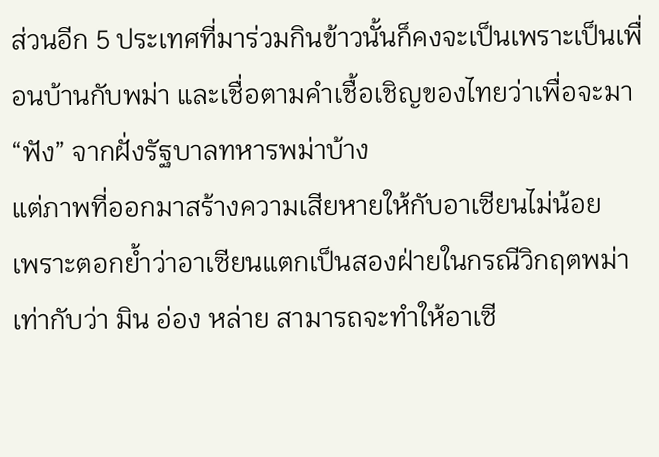ส่วนอีก 5 ประเทศที่มาร่วมกินข้าวนั้นก็คงจะเป็นเพราะเป็นเพื่อนบ้านกับพม่า และเชื่อตามคำเชื้อเชิญของไทยว่าเพื่อจะมา “ฟัง” จากฝั่งรัฐบาลทหารพม่าบ้าง
แต่ภาพที่ออกมาสร้างความเสียหายให้กับอาเซียนไม่น้อย
เพราะตอกย้ำว่าอาเซียนแตกเป็นสองฝ่ายในกรณีวิกฤตพม่า
เท่ากับว่า มิน อ่อง หล่าย สามารถจะทำให้อาเซี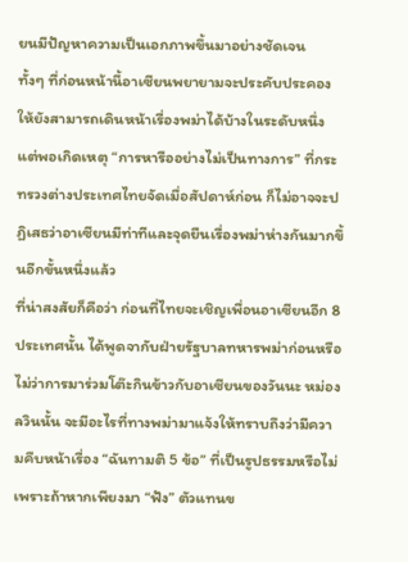ยนมีปัญหาความเป็นเอกภาพขึ้นมาอย่างชัดเจน
ทั้งๆ ที่ก่อนหน้านี้อาเซียนพยายามจะประคับประคองให้ยังสามารถเดินหน้าเรื่องพม่าได้บ้างในระดับหนึ่ง
แต่พอเกิดเหตุ “การหารืออย่างไม่เป็นทางการ” ที่กระทรวงต่างประเทศไทยจัดเมื่อสัปดาห์ก่อน ก็ไม่อาจจะปฏิเสธว่าอาเซียนมีท่าทีและจุดยืนเรื่องพม่าห่างกันมากขึ้นอีกขั้นหนึ่งแล้ว
ที่น่าสงสัยก็คือว่า ก่อนที่ไทยจะเชิญเพื่อนอาเซียนอีก 8 ประเทศนั้น ได้พูดจากับฝ่ายรัฐบาลทหารพม่าก่อนหรือไม่ว่าการมาร่วมโต๊ะกินข้าวกับอาเซียนของวันนะ หม่อง ลวินนั้น จะมีอะไรที่ทางพม่ามาแจ้งให้ทราบถึงว่ามีความคืบหน้าเรื่อง “ฉันทามติ 5 ข้อ” ที่เป็นรูปธรรมหรือไม่
เพราะถ้าหากเพียงมา “ฟัง” ตัวแทนข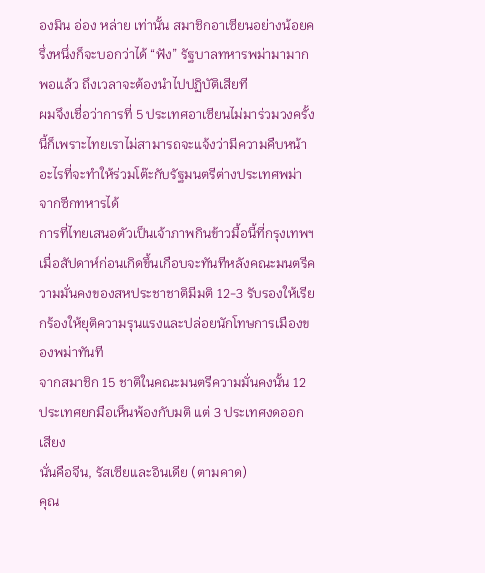องมิน อ่อง หล่าย เท่านั้น สมาชิกอาเซียนอย่างน้อยครึ่งหนึ่งก็จะบอกว่าได้ “ฟัง” รัฐบาลทหารพม่ามามากพอแล้ว ถึงเวลาจะต้องนำไปปฏิบัติเสียที
ผมจึงเชื่อว่าการที่ 5 ประเทศอาเซียนไม่มาร่วมวงครั้งนี้ก็เพราะไทยเราไม่สามารถจะแจ้งว่ามีความคืบหน้าอะไรที่จะทำให้ร่วมโต๊ะกับรัฐมนตรีต่างประเทศพม่าจากซีกทหารได้
การที่ไทยเสนอตัวเป็นเจ้าภาพกินข้าวมื้อนี้ที่กรุงเทพฯ เมื่อสัปดาห์ก่อนเกิดขึ้นเกือบจะทันทีหลังคณะมนตรีความมั่นคงของสหประชาชาติมีมติ 12-3 รับรองให้เรียกร้องให้ยุติความรุนแรงและปล่อยนักโทษการเมืองของพม่าทันที
จากสมาชิก 15 ชาติในคณะมนตรีความมั่นคงนั้น 12 ประเทศยกมือเห็นพ้องกับมติ แต่ 3 ประเทศงดออกเสียง
นั่นคือจีน, รัสเซียและอินเดีย (ตามคาด)
คุณ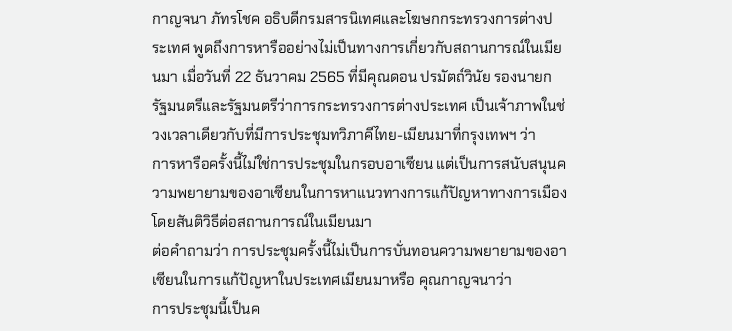กาญจนา ภัทรโชค อธิบดีกรมสารนิเทศและโฆษกกระทรวงการต่างประเทศ พูดถึงการหารืออย่างไม่เป็นทางการเกี่ยวกับสถานการณ์ในเมียนมา เมื่อวันที่ 22 ธันวาคม 2565 ที่มีคุณดอน ปรมัตถ์วินัย รองนายกรัฐมนตรีและรัฐมนตรีว่าการกระทรวงการต่างประเทศ เป็นเจ้าภาพในช่วงเวลาเดียวกับที่มีการประชุมทวิภาคีไทย-เมียนมาที่กรุงเทพฯ ว่า
การหารือครั้งนี้ไม่ใช่การประชุมในกรอบอาเซียน แต่เป็นการสนับสนุนความพยายามของอาเซียนในการหาแนวทางการแก้ปัญหาทางการเมืองโดยสันติวิธีต่อสถานการณ์ในเมียนมา
ต่อคำถามว่า การประชุมครั้งนี้ไม่เป็นการบั่นทอนความพยายามของอาเซียนในการแก้ปัญหาในประเทศเมียนมาหรือ คุณกาญจนาว่า
การประชุมนี้เป็นค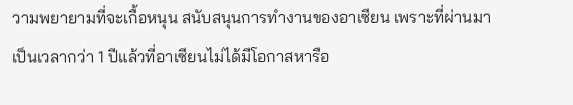วามพยายามที่จะเกื้อหนุน สนับสนุนการทำงานของอาเซียน เพราะที่ผ่านมาเป็นเวลากว่า 1 ปีแล้วที่อาเซียนไม่ได้มีโอกาสหารือ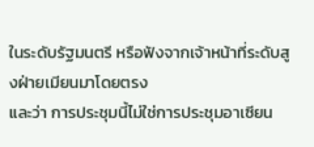ในระดับรัฐมนตรี หรือฟังจากเจ้าหน้าที่ระดับสูงฝ่ายเมียนมาโดยตรง
และว่า การประชุมนี้ไม่ใช่การประชุมอาเซียน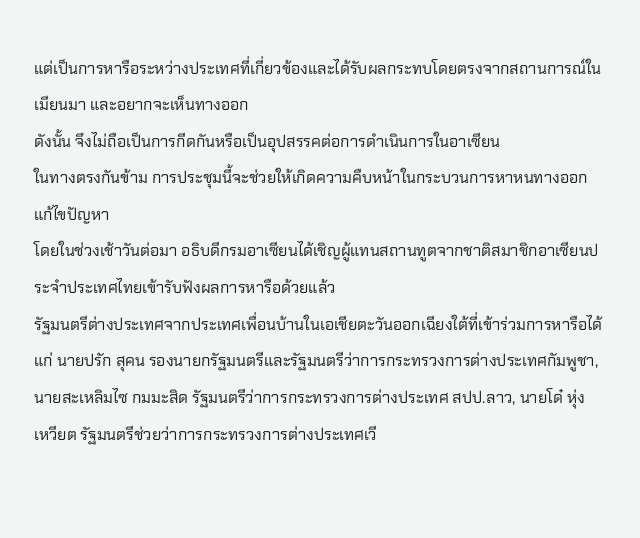แต่เป็นการหารือระหว่างประเทศที่เกี่ยวข้องและได้รับผลกระทบโดยตรงจากสถานการณ์ในเมียนมา และอยากจะเห็นทางออก
ดังนั้น จึงไม่ถือเป็นการกีดกันหรือเป็นอุปสรรคต่อการดำเนินการในอาเซียน
ในทางตรงกันข้าม การประชุมนี้จะช่วยให้เกิดความคืบหน้าในกระบวนการหาหนทางออกแก้ไขปัญหา
โดยในช่วงเช้าวันต่อมา อธิบดีกรมอาเซียนได้เชิญผู้แทนสถานทูตจากชาติสมาชิกอาเซียนประจำประเทศไทยเข้ารับฟังผลการหารือด้วยแล้ว
รัฐมนตรีต่างประเทศจากประเทศเพื่อนบ้านในเอเชียตะวันออกเฉียงใต้ที่เข้าร่วมการหารือได้แก่ นายปรัก สุคน รองนายกรัฐมนตรีและรัฐมนตรีว่าการกระทรวงการต่างประเทศกัมพูชา, นายสะเหลิมไซ กมมะสิด รัฐมนตรีว่าการกระทรวงการต่างประเทศ สปป.ลาว, นายโด๋ หุ่ง เหวียต รัฐมนตรีช่วยว่าการกระทรวงการต่างประเทศเวี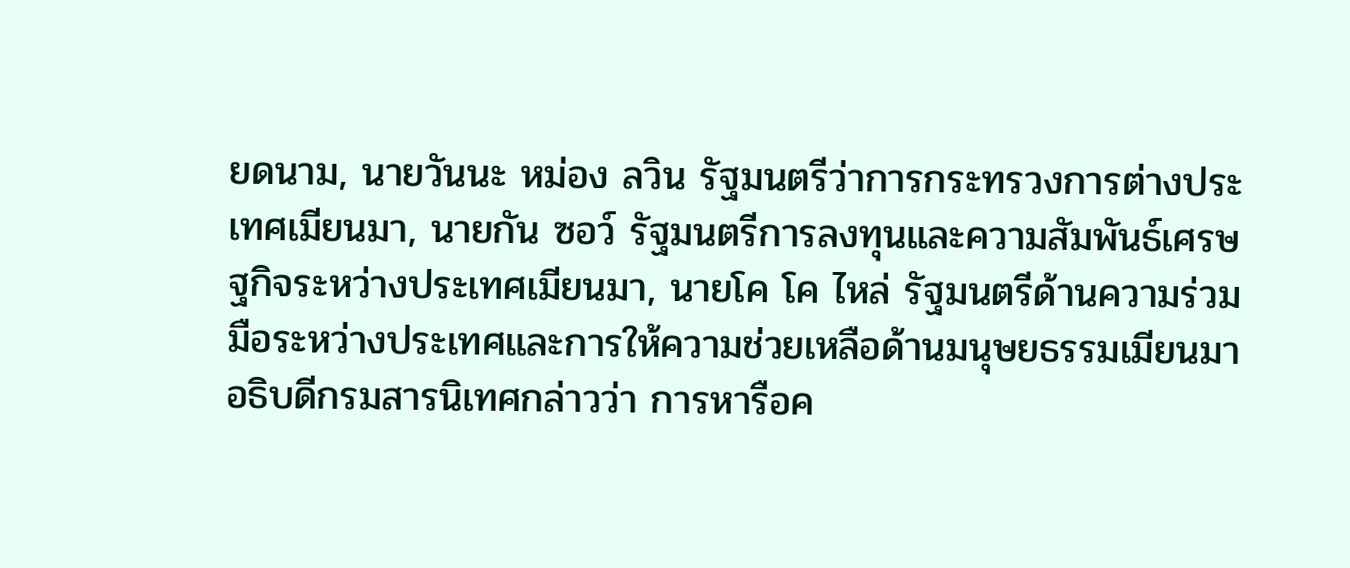ยดนาม, นายวันนะ หม่อง ลวิน รัฐมนตรีว่าการกระทรวงการต่างประเทศเมียนมา, นายกัน ซอว์ รัฐมนตรีการลงทุนและความสัมพันธ์เศรษฐกิจระหว่างประเทศเมียนมา, นายโค โค ไหล่ รัฐมนตรีด้านความร่วมมือระหว่างประเทศและการให้ความช่วยเหลือด้านมนุษยธรรมเมียนมา
อธิบดีกรมสารนิเทศกล่าวว่า การหารือค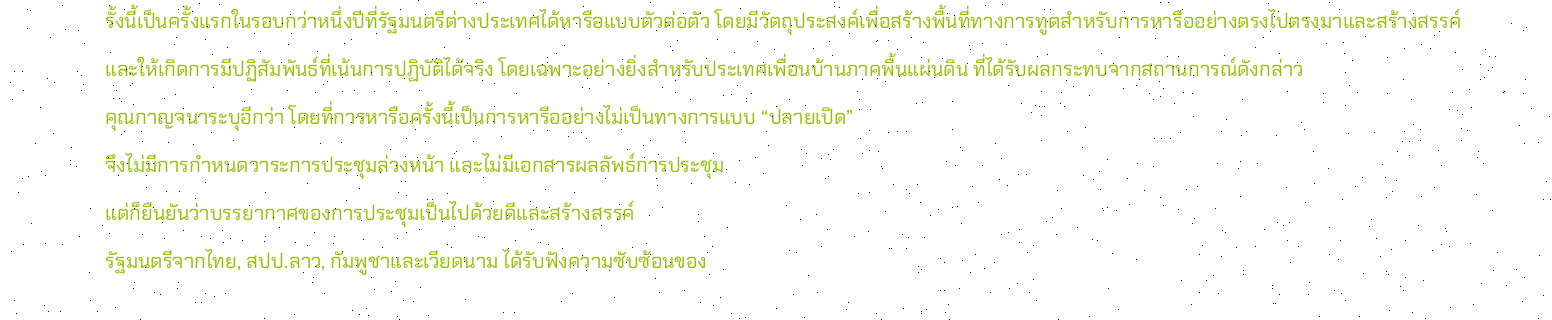รั้งนี้เป็นครั้งแรกในรอบกว่าหนึ่งปีที่รัฐมนตรีต่างประเทศได้หารือแบบตัวต่อตัว โดยมีวัตถุประสงค์เพื่อสร้างพื้นที่ทางการทูตสำหรับการหารืออย่างตรงไปตรงมาและสร้างสรรค์
และให้เกิดการมีปฏิสัมพันธ์ที่เน้นการปฏิบัติได้จริง โดยเฉพาะอย่างยิ่งสำหรับประเทศเพื่อนบ้านภาคพื้นแผ่นดิน ที่ได้รับผลกระทบจากสถานการณ์ดังกล่าว
คุณกาญจนาระบุอีกว่า โดยที่การหารือครั้งนี้เป็นการหารืออย่างไม่เป็นทางการแบบ “ปลายเปิด”
จึงไม่มีการกำหนดวาระการประชุมล่วงหน้า และไม่มีเอกสารผลลัพธ์การประชุม
แต่ก็ยืนยันว่าบรรยากาศของการประชุมเป็นไปด้วยดีและสร้างสรรค์
รัฐมนตรีจากไทย, สปป.ลาว, กัมพูชาและเวียดนาม ได้รับฟังความซับซ้อนของ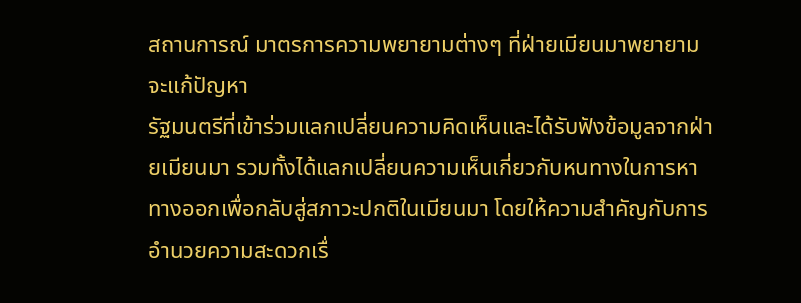สถานการณ์ มาตรการความพยายามต่างๆ ที่ฝ่ายเมียนมาพยายามจะแก้ปัญหา
รัฐมนตรีที่เข้าร่วมแลกเปลี่ยนความคิดเห็นและได้รับฟังข้อมูลจากฝ่ายเมียนมา รวมทั้งได้แลกเปลี่ยนความเห็นเกี่ยวกับหนทางในการหาทางออกเพื่อกลับสู่สภาวะปกติในเมียนมา โดยให้ความสำคัญกับการอำนวยความสะดวกเรื่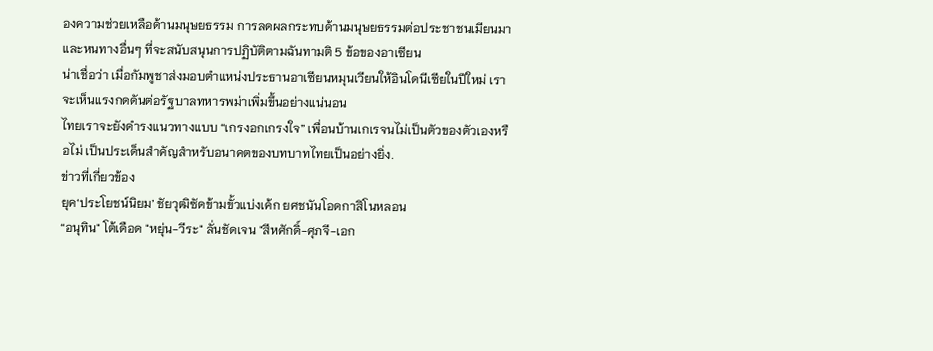องความช่วยเหลือด้านมนุษยธรรม การลดผลกระทบด้านมนุษยธรรมต่อประชาชนเมียนมา และหนทางอื่นๆ ที่จะสนับสนุนการปฏิบัติตามฉันทามติ 5 ข้อของอาเซียน
น่าเชื่อว่า เมื่อกัมพูชาส่งมอบตำแหน่งประธานอาเซียนหมุนเวียนให้อินโดนีเซียในปีใหม่ เราจะเห็นแรงกดดันต่อรัฐบาลทหารพม่าเพิ่มขึ้นอย่างแน่นอน
ไทยเราจะยังดำรงแนวทางแบบ “เกรงอกเกรงใจ” เพื่อนบ้านเกเรจนไม่เป็นตัวของตัวเองหรือไม่ เป็นประเด็นสำคัญสำหรับอนาคตของบทบาทไทยเป็นอย่างยิ่ง.
ข่าวที่เกี่ยวข้อง
ยุค‘ประโยชน์นิยม’ ชัยวุฒิซัดข้ามขั้วแบ่งเค้ก ยศชนันโอดกาสิโนหลอน
“อนุทิน" โต้เดือด "หยุ่น-วีระ" ลั่นชัดเจน "สีหศักดิ์-ศุภจี-เอก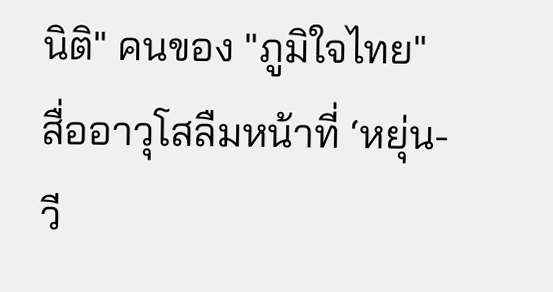นิติ" คนของ "ภูมิใจไทย"
สื่ออาวุโสลืมหน้าที่ ‘หยุ่น-วี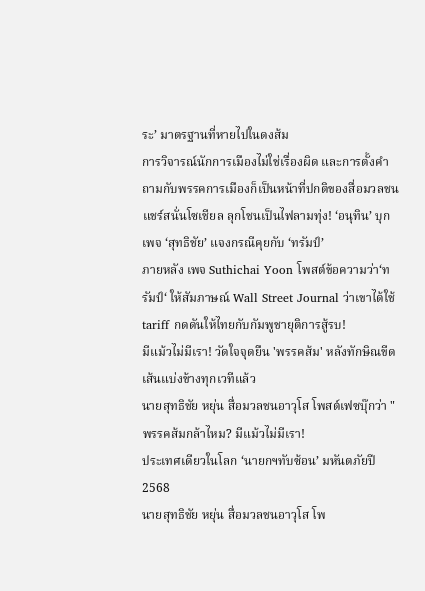ระ’ มาตรฐานที่หายไปในดงส้ม
การวิจารณ์นักการเมืองไม่ใช่เรื่องผิด และการตั้งคำถามกับพรรคการเมืองก็เป็นหน้าที่ปกติของสื่อมวลชน
แชร์สนั่นโซเชียล ลุกโชนเป็นไฟลามทุ่ง! ‘อนุทิน’ บุกเพจ ‘สุทธิชัย’ แจงกรณีคุยกับ ‘ทรัมป์’
ภายหลัง เพจ Suthichai Yoon โพสต์ข้อความว่า‘ทรัมป์‘ ให้สัมภาษณ์ Wall Street Journal ว่าเขาได้ใช้ tariff กดดันให้ไทยกับกัมพูชายุติการสู้รบ!
มีแม้วไม่มีเรา! วัดใจจุดยืน 'พรรคส้ม' หลังทักษิณขีดเส้นแบ่งข้างทุกเวทีแล้ว
นายสุทธิชัย หยุ่น สื่อมวลชนอาวุโส โพสต์เฟซบุ๊กว่า "พรรคส้มกล้าไหม? มีแม้วไม่มีเรา!
ประเทศเดียวในโลก ‘นายกฯทับซ้อน’ มหันตภัยปี 2568
นายสุทธิชัย หยุ่น สื่อมวลชนอาวุโส โพ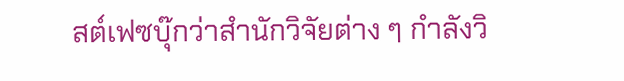สต์เฟซบุ๊กว่าสำนักวิจัยต่าง ๆ กำลังวิ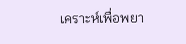เคราะห์เพื่อพยา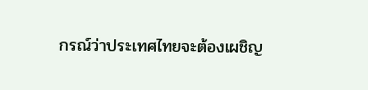กรณ์ว่าประเทศไทยจะต้องเผชิญ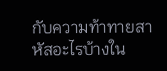กับความท้าทายสาหัสอะไรบ้างใน